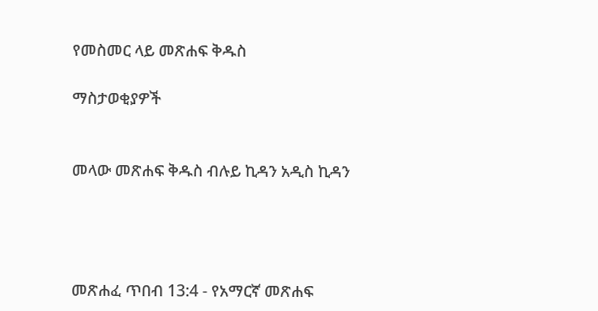የመስመር ላይ መጽሐፍ ቅዱስ

ማስታወቂያዎች


መላው መጽሐፍ ቅዱስ ብሉይ ኪዳን አዲስ ኪዳን




መጽሐፈ ጥበብ 13:4 - የአማርኛ መጽሐፍ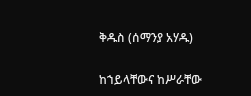ቅዱስ (ሰማንያ አሃዱ)

ከኀይላቸውና ከሥራቸው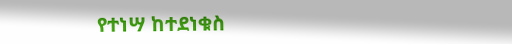የተነሣ ከተደነቁስ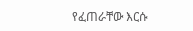የፈጠራቸው እርሱ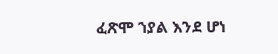ፈጽሞ ኀያል እንደ ሆነ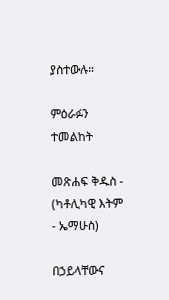ያስተውሉ።

ምዕራፉን ተመልከት

መጽሐፍ ቅዱስ - (ካቶሊካዊ እትም - ኤማሁስ)

በኃይላቸውና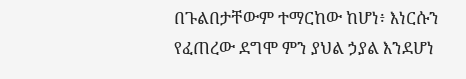በጉልበታቸውም ተማርከው ከሆነ፥ እነርሱን የፈጠረው ደግሞ ምን ያህል ኃያል እንደሆነ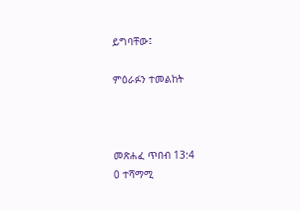ይግባቸው፤

ምዕራፉን ተመልከት



መጽሐፈ ጥበብ 13:4
0 ተሻማሚ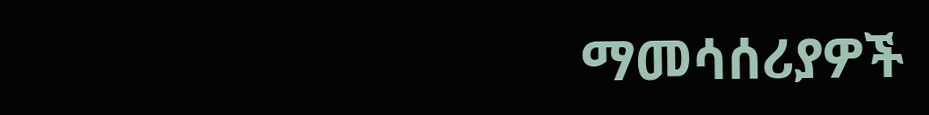ማመሳሰሪያዎች